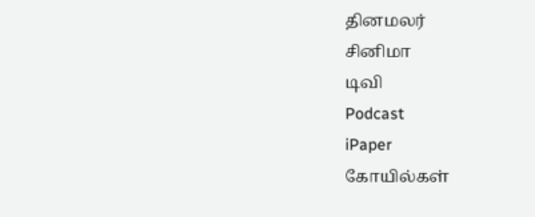தினமலர்
சினிமா
டிவி
Podcast
iPaper
கோயில்கள்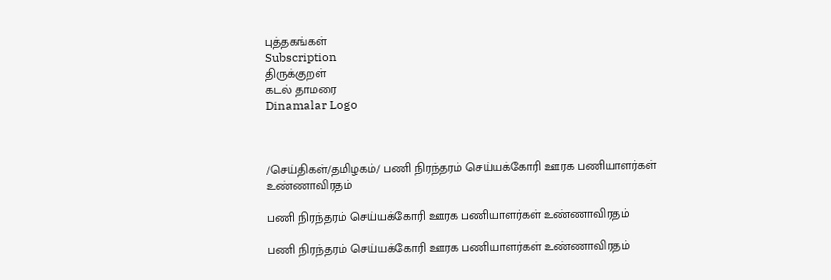புத்தகங்கள்
Subscription
திருக்குறள்
கடல் தாமரை
Dinamalar Logo



/செய்திகள்/தமிழகம்/ பணி நிரந்தரம் செய்யக்கோரி ஊரக பணியாளர்கள் உண்ணாவிரதம்

பணி நிரந்தரம் செய்யக்கோரி ஊரக பணியாளர்கள் உண்ணாவிரதம்

பணி நிரந்தரம் செய்யக்கோரி ஊரக பணியாளர்கள் உண்ணாவிரதம்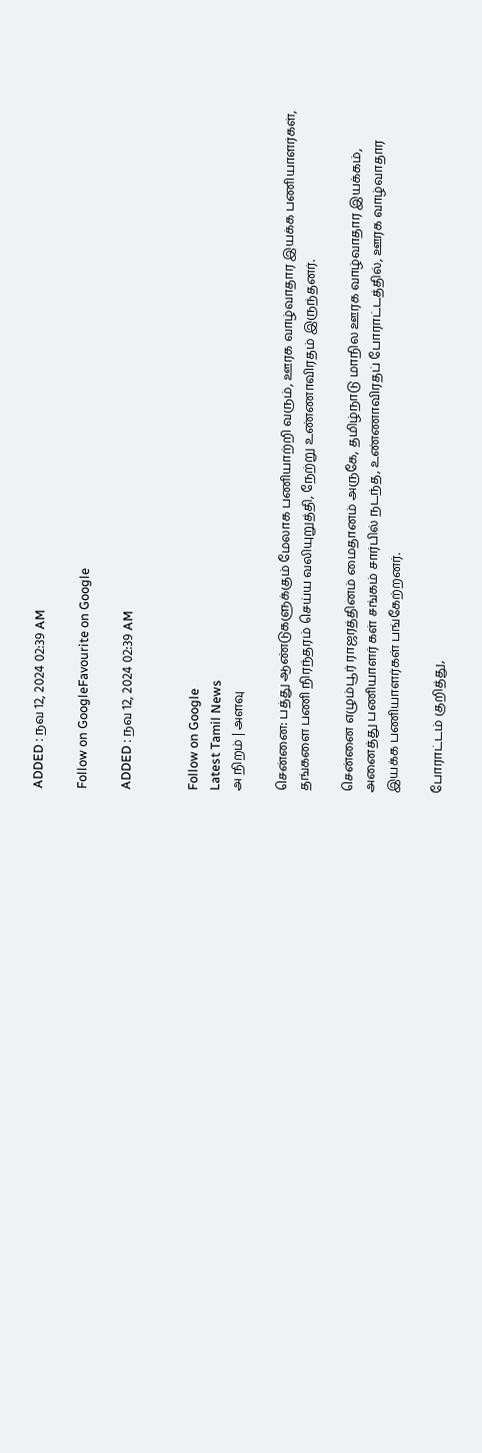ADDED : நவ 12, 2024 02:39 AM

Follow on GoogleFavourite on Google

ADDED : நவ 12, 2024 02:39 AM


Follow on Google
Latest Tamil News
அ நிறம் | அளவு

சென்னை: பத்து ஆண்டுகளுக்கும் மேலாக பணியாற்றி வரும், ஊரக வாழ்வாதார இயக்க பணியாளர்கள், தங்களை பணி நிரந்தரம் செய்ய வலியுறுத்தி, நேற்று உண்ணாவிரதம் இருந்தனர்.

சென்னை எழும்பூர் ராஜரத்தினம் மைதானம் அருகே, தமிழ்நாடு மாநில ஊரக வாழ்வாதார இயக்கம், அனைத்து பணியாளர் கள் சங்கம் சார்பில் நடந்த, உண்ணாவிரதப் போராட்டத்தில், ஊரக வாழ்வாதார இயக்க பணியாளர்கள் பங்கேற்றனர்.

போராட்டம் குறித்து,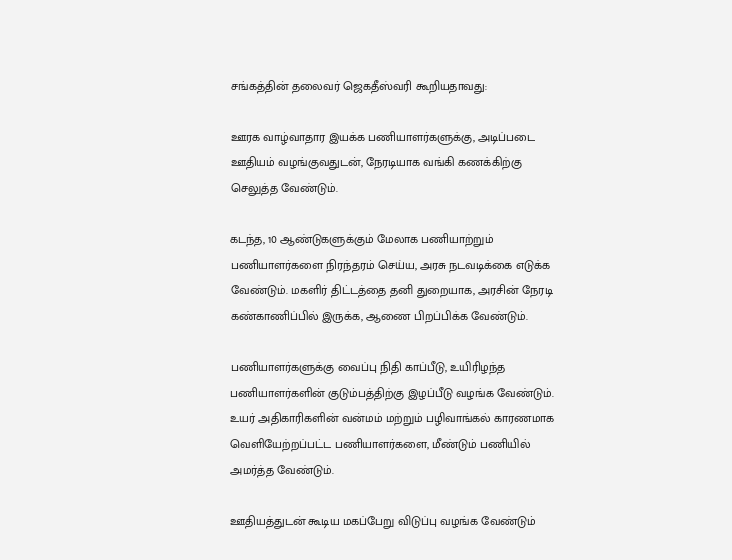சங்கத்தின் தலைவர் ஜெகதீஸ்வரி கூறியதாவது:

ஊரக வாழ்வாதார இயக்க பணியாளர்களுக்கு, அடிப்படை ஊதியம் வழங்குவதுடன், நேரடியாக வங்கி கணக்கிற்கு செலுத்த வேண்டும்.

கடந்த, 10 ஆண்டுகளுக்கும் மேலாக பணியாற்றும் பணியாளர்களை நிரந்தரம் செய்ய, அரசு நடவடிக்கை எடுக்க வேண்டும். மகளிர் திட்டத்தை தனி துறையாக, அரசின் நேரடி கண்காணிப்பில் இருக்க, ஆணை பிறப்பிக்க வேண்டும்.

பணியாளர்களுக்கு வைப்பு நிதி காப்பீடு, உயிரிழந்த பணியாளர்களின் குடும்பத்திற்கு இழப்பீடு வழங்க வேண்டும். உயர் அதிகாரிகளின் வன்மம் மற்றும் பழிவாங்கல் காரணமாக வெளியேற்றப்பட்ட பணியாளர்களை, மீண்டும் பணியில் அமர்த்த வேண்டும்.

ஊதியத்துடன் கூடிய மகப்பேறு விடுப்பு வழங்க வேண்டும்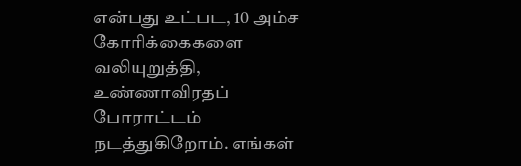என்பது உட்பட, 10 அம்ச கோரிக்கைகளை வலியுறுத்தி, உண்ணாவிரதப் போராட்டம் நடத்துகிறோம். எங்கள்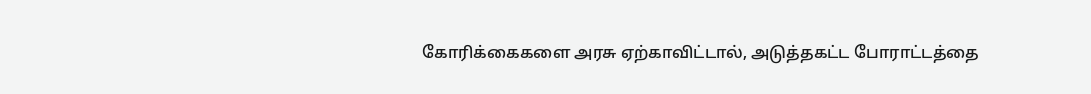கோரிக்கைகளை அரசு ஏற்காவிட்டால், அடுத்தகட்ட போராட்டத்தை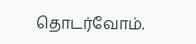தொடர்வோம்.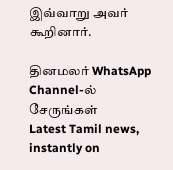இவ்வாறு அவர் கூறினார்.

தினமலர் WhatsApp Channel-ல் சேருங்கள்
Latest Tamil news, instantly on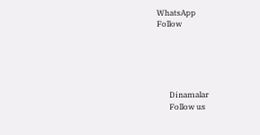WhatsApp
Follow





      Dinamalar
      Follow us